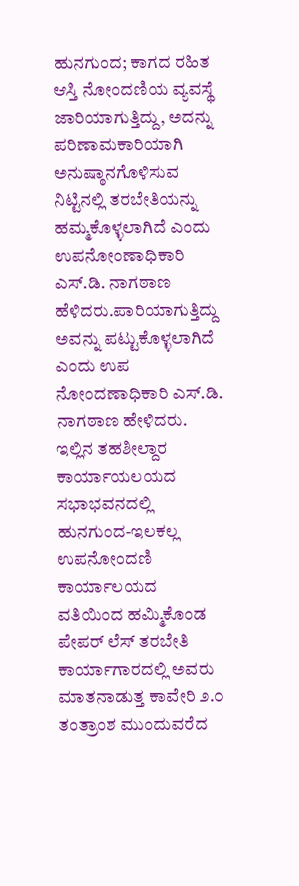ಹುನಗುಂದ; ಕಾಗದ ರಹಿತ ಆಸ್ತಿ ನೋಂದಣಿಯ ವ್ಯವಸ್ಥೆ ಜಾರಿಯಾಗುತ್ತಿದ್ದು, ಅದನ್ನು ಪರಿಣಾಮಕಾರಿಯಾಗಿ ಅನುಷ್ಠಾನಗೊಳಿಸುವ ನಿಟ್ಟಿನಲ್ಲಿ ತರಬೇತಿಯನ್ನು ಹಮ್ಮಕೊಳ್ಳಲಾಗಿದೆ ಎಂದು ಉಪನೋಂಣಾಧಿಕಾರಿ ಎಸ್.ಡಿ. ನಾಗಠಾಣ ಹೆಳಿದರು.ಪಾರಿಯಾಗುತ್ತಿದ್ದು ಅವನ್ನು ಪಟ್ಟುಕೊಳ್ಳಲಾಗಿದೆ ಎಂದು ಉಪ ನೋಂದಣಾಧಿಕಾರಿ ಎಸ್.ಡಿ. ನಾಗಠಾಣ ಹೇಳಿದರು. ಇಲ್ಲಿನ ತಹಶೀಲ್ದಾರ ಕಾರ್ಯಾಯಲಯದ ಸಭಾಭವನದಲ್ಲಿ ಹುನಗುಂದ-ಇಲಕಲ್ಲ ಉಪನೋಂದಣಿ ಕಾರ್ಯಾಲಯದ ವತಿಯಿಂದ ಹಮ್ಮಿಕೊಂಡ ಪೇಪರ್ ಲೆಸ್ ತರಬೇತಿ ಕಾರ್ಯಾಗಾರದಲ್ಲಿ ಅವರು ಮಾತನಾಡುತ್ತ ಕಾವೇರಿ ೨.೦ ತಂತ್ರಾಂಶ ಮುಂದುವರೆದ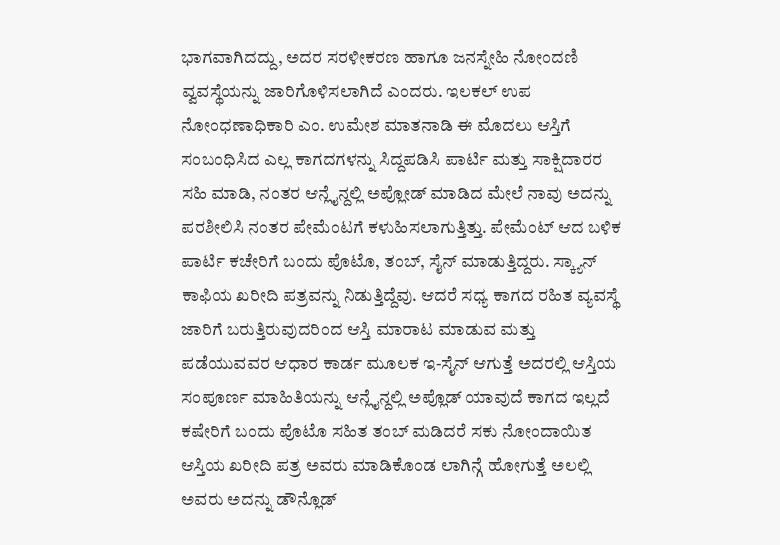ಭಾಗವಾಗಿದದ್ದು, ಅದರ ಸರಳೀಕರಣ ಹಾಗೂ ಜನಸ್ನೇಹಿ ನೋಂದಣಿ ವ್ವವಸ್ಥೆಯನ್ನು ಜಾರಿಗೊಳಿಸಲಾಗಿದೆ ಎಂದರು. ಇಲಕಲ್ ಉಪ ನೋಂಧಣಾಧಿಕಾರಿ ಎಂ. ಉಮೇಶ ಮಾತನಾಡಿ ಈ ಮೊದಲು ಆಸ್ತಿಗೆ ಸಂಬಂಧಿಸಿದ ಎಲ್ಲ ಕಾಗದಗಳನ್ನು ಸಿದ್ದಪಡಿಸಿ ಪಾರ್ಟಿ ಮತ್ತು ಸಾಕ್ಷಿದಾರರ ಸಹಿ ಮಾಡಿ, ನಂತರ ಆನ್ಲೈನ್ದಲ್ಲಿ ಅಪ್ಲೋಡ್ ಮಾಡಿದ ಮೇಲೆ ನಾವು ಅದನ್ನು ಪರಶೀಲಿಸಿ ನಂತರ ಪೇಮೆಂಟಗೆ ಕಳುಹಿಸಲಾಗುತ್ತಿತ್ತು. ಪೇಮೆಂಟ್ ಆದ ಬಳಿಕ ಪಾರ್ಟಿ ಕಚೇರಿಗೆ ಬಂದು ಪೊಟೊ, ತಂಬ್, ಸೈನ್ ಮಾಡುತ್ತಿದ್ದರು. ಸ್ಕ್ಯಾನ್ ಕಾಫಿಯ ಖರೀದಿ ಪತ್ರವನ್ನು ನಿಡುತ್ತಿದ್ದೆವು. ಆದರೆ ಸಧ್ಯ ಕಾಗದ ರಹಿತ ವ್ಯವಸ್ಥೆ ಜಾರಿಗೆ ಬರುತ್ತಿರುವುದರಿಂದ ಆಸ್ತಿ ಮಾರಾಟ ಮಾಡುವ ಮತ್ತು ಪಡೆಯುವವರ ಆಧಾರ ಕಾರ್ಡ ಮೂಲಕ ಇ-ಸೈನ್ ಆಗುತ್ತೆ ಅದರಲ್ಲಿ ಆಸ್ತಿಯ ಸಂಪೂರ್ಣ ಮಾಹಿತಿಯನ್ನು ಆನ್ಲೈನ್ದಲ್ಲಿ ಅಪ್ಲೊಡ್ ಯಾವುದೆ ಕಾಗದ ಇಲ್ಲದೆ ಕಷೇರಿಗೆ ಬಂದು ಪೊಟೊ ಸಹಿತ ತಂಬ್ ಮಡಿದರೆ ಸಕು ನೋಂದಾಯಿತ ಆಸ್ತಿಯ ಖರೀದಿ ಪತ್ರ ಅವರು ಮಾಡಿಕೊಂಡ ಲಾಗಿನ್ಗೆ ಹೋಗುತ್ತೆ ಅಲಲ್ಲಿ ಅವರು ಅದನ್ನು ಡೌನ್ಲೊಡ್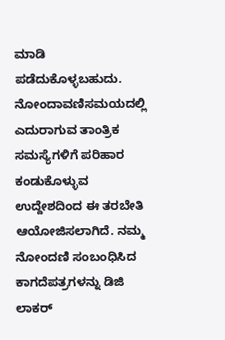ಮಾಡಿ ಪಡೆದುಕೊಳ್ಳಬಹುದು. ನೋಂದಾವಣಿಸಮಯದಲ್ಲಿ ಎದುರಾಗುವ ತಾಂತ್ರಿಕ ಸಮಸ್ಯೆಗಳಿಗೆ ಪರಿಹಾರ ಕಂಡುಕೊಳ್ಳುವ ಉದ್ದೇಶದಿಂದ ಈ ತರಬೇತಿ ಆಯೋಜಿಸಲಾಗಿದೆ. ನಮ್ಮ ನೋಂದಣಿ ಸಂಬಂಧಿಸಿದ ಕಾಗದೆಪತ್ರಗಳನ್ನು ಡಿಜಿ ಲಾಕರ್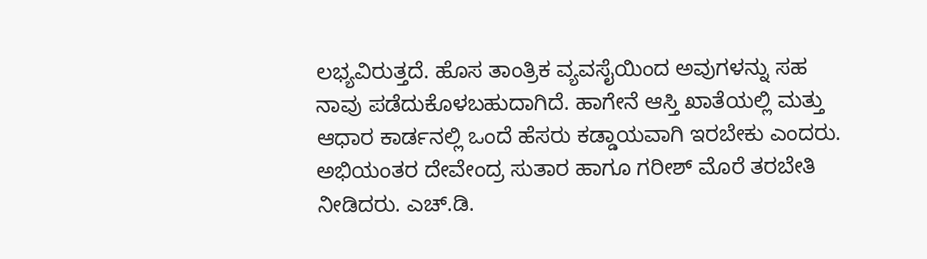ಲಭ್ಯವಿರುತ್ತದೆ. ಹೊಸ ತಾಂತ್ರಿಕ ವ್ಯವಸೈಯಿಂದ ಅವುಗಳನ್ನು ಸಹ ನಾವು ಪಡೆದುಕೊಳಬಹುದಾಗಿದೆ. ಹಾಗೇನೆ ಆಸ್ತಿ ಖಾತೆಯಲ್ಲಿ ಮತ್ತು ಆಧಾರ ಕಾರ್ಡನಲ್ಲಿ ಒಂದೆ ಹೆಸರು ಕಡ್ಡಾಯವಾಗಿ ಇರಬೇಕು ಎಂದರು. ಅಭಿಯಂತರ ದೇವೇಂದ್ರ ಸುತಾರ ಹಾಗೂ ಗರೀಶ್ ಮೊರೆ ತರಬೇತಿ ನೀಡಿದರು. ಎಚ್.ಡಿ.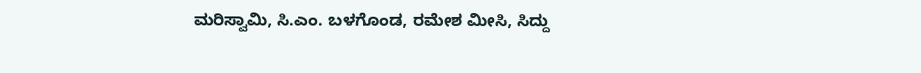ಮರಿಸ್ವಾಮಿ, ಸಿ.ಎಂ. ಬಳಗೊಂಡ, ರಮೇಶ ಮೀಸಿ, ಸಿದ್ದು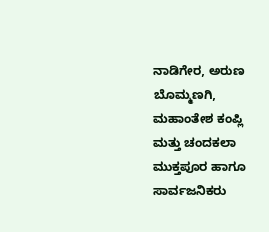ನಾಡಿಗೇರ, ಅರುಣ ಬೊಮ್ಮಣಗಿ, ಮಹಾಂತೇಶ ಕಂಪ್ಲಿ ಮತ್ತು ಚಂದಕಲಾ ಮುಕ್ತಪೂರ ಹಾಗೂ ಸಾರ್ವಜನಿಕರು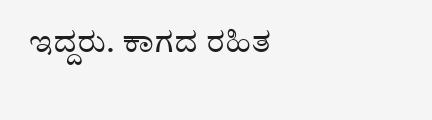ಇದ್ದರು. ಕಾಗದ ರಹಿತ